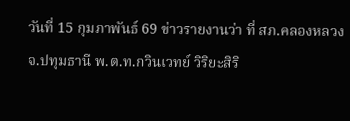วันที่ 15 กุมภาพันธ์ 69 ข่าวรายงานว่า ที่ สภ.คลองหลวง จ.ปทุมธานี พ.ต.ท.กวินเวทย์ วิริยะสิริ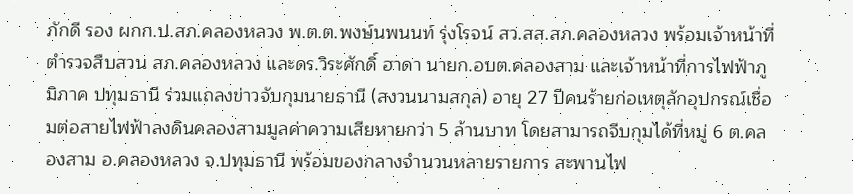ภักดี รอง ผกก.ป.สภ.คลองหลวง พ.ต.ต.พงษ์นพนนท์ รุ่งโรจน์ สว.สส.สภ.คลองหลวง พร้อมเจ้าหน้าที่ตำรวจสืบสวน สภ.คลองหลวง และดร.วิระศักดิ์ ฮาดา นายก.อบต.คลองสาม และเจ้าหน้าที่การไฟฟ้าภูมิภาค ปทุมธานี ร่วมแถลงข่าวจับกุมนายธานี (สงวนนามสกุล) อายุ 27 ปีคนร้ายก่อเหตุลักอุปกรณ์เชื่อมต่อสายไฟฟ้าลงดินคลองสามมูลค่าความเสียหายกว่า 5 ล้านบาท โดยสามารถจีบกุมได้ที่หมู่ 6 ต.คลองสาม อ.คลองหลวง จ.ปทุมธานี พร้อมของกลางจำนวนหลายรายการ สะพานไฟ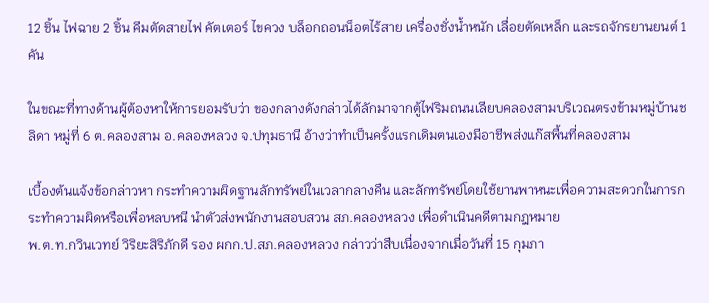12 ชิ้น ไฟฉาย 2 ชิ้น คีมตัดสายไฟ คัตเตอร์ ไขควง บล็อกถอนน็อตไร้สาย เครื่องชั่งน้ำหนัก เลื่อยตัดเหล็ก และรถจักรยานยนต์ 1 คัน

ในขณะที่ทางด้านผู้ต้องหาให้การยอมรับว่า ของกลางดังกล่าวได้ลักมาจากตู้ไฟริมถนนเลียบคลองสามบริเวณตรงข้ามหมู่บ้านชลิดา หมู่ที่ 6 ต.คลองสาม อ.คลองหลวง จ.ปทุมธานี อ้างว่าทำเป็นครั้งแรกเดิมตนเองมีอาชีพส่งแก๊สพื้นที่คลองสาม

เบื้องต้นแจ้งข้อกล่าวหา กระทำความผิดฐานลักทรัพย์ในเวลากลางคืน และลักทรัพย์โดยใช้ยานพาหนะเพื่อความสะดวกในการกระทำความผิดหรือเพื่อหลบหนี นำตัวส่งพนักงานสอบสวน สภ.คลองหลวง เพื่อดำเนินคดีตามกฎหมาย
พ.ต.ท.กวินเวทย์ วิริยะสิริภักดี รอง ผกก.ป.สภ.คลองหลวง กล่าวว่าสืบเนื่องจากเมื่อวันที่ 15 กุมภา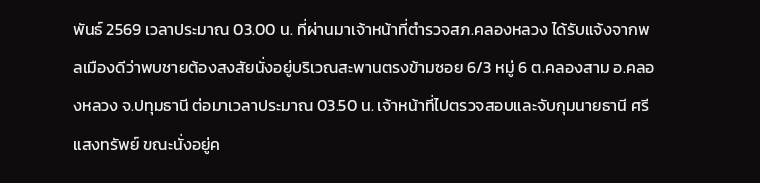พันธ์ 2569 เวลาประมาณ 03.00 น. ที่ผ่านมาเจ้าหน้าที่ตำรวจสภ.คลองหลวง ได้รับแจ้งจากพลเมืองดีว่าพบชายต้องสงสัยนั่งอยู่บริเวณสะพานตรงข้ามซอย 6/3 หมู่ 6 ต.คลองสาม อ.คลองหลวง จ.ปทุมธานี ต่อมาเวลาประมาณ 03.50 น. เจ้าหน้าที่ไปตรวจสอบและจับกุมนายธานี ศรีแสงทรัพย์ ขณะนั่งอยู่ค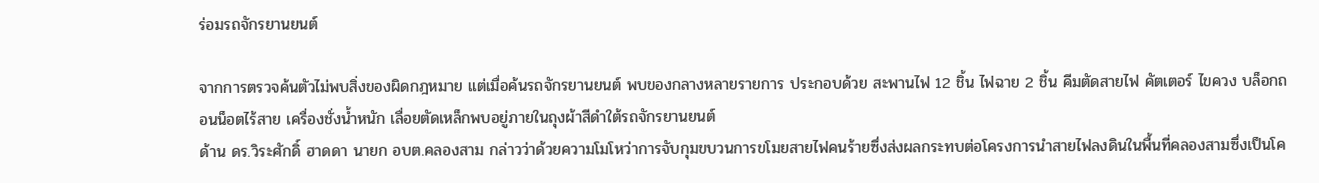ร่อมรถจักรยานยนต์

จากการตรวจค้นตัวไม่พบสิ่งของผิดกฎหมาย แต่เมื่อค้นรถจักรยานยนต์ พบของกลางหลายรายการ ประกอบด้วย สะพานไฟ 12 ชิ้น ไฟฉาย 2 ชิ้น คีมตัดสายไฟ คัตเตอร์ ไขควง บล็อกถอนน็อตไร้สาย เครื่องชั่งน้ำหนัก เลื่อยตัดเหล็กพบอยู่ภายในถุงผ้าสีดำใต้รถจักรยานยนต์
ด้าน ดร.วิระศักดิ์ ฮาดดา นายก อบต.คลองสาม กล่าวว่าด้วยความโมโหว่าการจับกุมขบวนการขโมยสายไฟคนร้ายซึ่งส่งผลกระทบต่อโครงการนำสายไฟลงดินในพื้นที่คลองสามซึ่งเป็นโค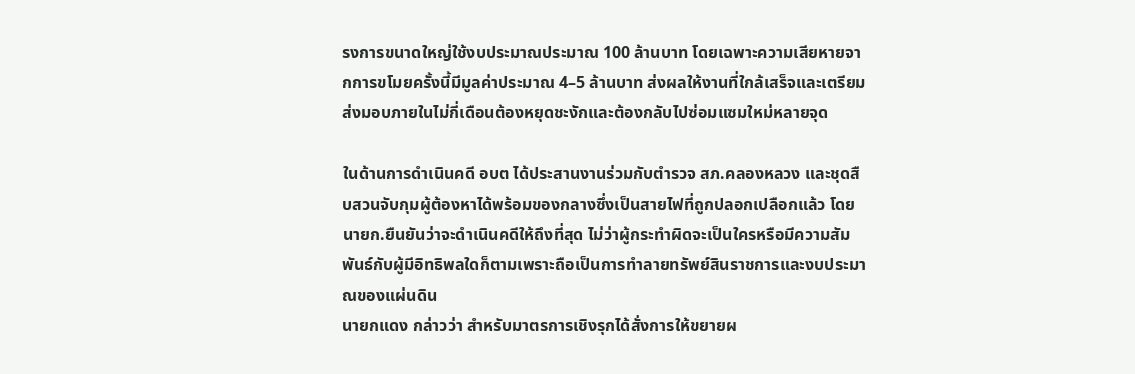รงการขนาดใหญ่ใช้งบประมาณประมาณ 100 ล้านบาท โดยเฉพาะความเสียหายจากการขโมยครั้งนี้มีมูลค่าประมาณ 4–5 ล้านบาท ส่งผลให้งานที่ใกล้เสร็จและเตรียมส่งมอบภายในไม่กี่เดือนต้องหยุดชะงักและต้องกลับไปซ่อมแซมใหม่หลายจุด

ในด้านการดำเนินคดี อบต ได้ประสานงานร่วมกับตำรวจ สภ.คลองหลวง และชุดสืบสวนจับกุมผู้ต้องหาได้พร้อมของกลางซึ่งเป็นสายไฟที่ถูกปลอกเปลือกแล้ว โดยนายก.ยืนยันว่าจะดำเนินคดีให้ถึงที่สุด ไม่ว่าผู้กระทำผิดจะเป็นใครหรือมีความสัมพันธ์กับผู้มีอิทธิพลใดก็ตามเพราะถือเป็นการทำลายทรัพย์สินราชการและงบประมาณของแผ่นดิน
นายกแดง กล่าวว่า สำหรับมาตรการเชิงรุกได้สั่งการให้ขยายผ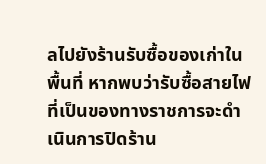ลไปยังร้านรับซื้อของเก่าในพื้นที่ หากพบว่ารับซื้อสายไฟที่เป็นของทางราชการจะดำเนินการปิดร้าน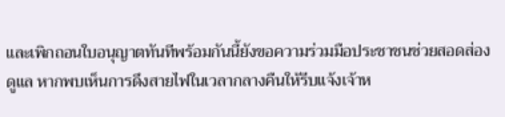และเพิกถอนใบอนุญาตทันทีพร้อมกันนี้ยังขอความร่วมมือประชาชนช่วยสอดส่องดูแล หากพบเห็นการดึงสายไฟในเวลากลางคืนให้รีบแจ้งเจ้าห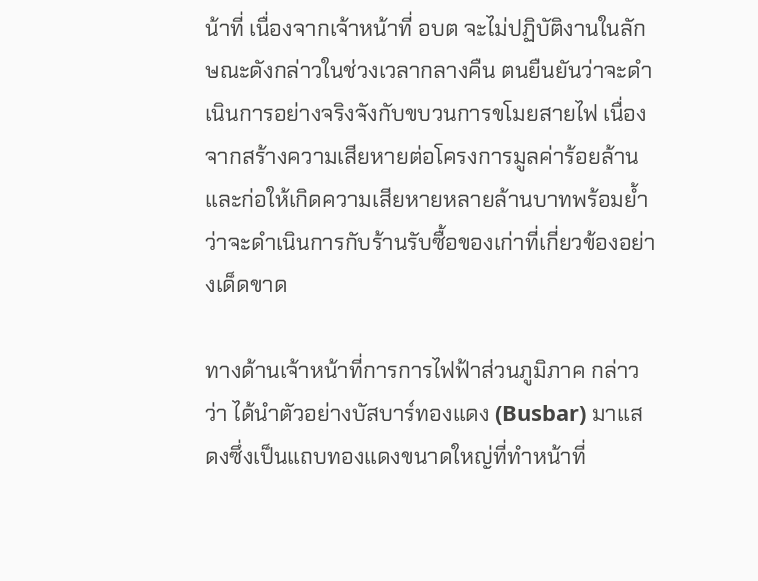น้าที่ เนื่องจากเจ้าหน้าที่ อบต จะไม่ปฏิบัติงานในลักษณะดังกล่าวในช่วงเวลากลางคืน ตนยืนยันว่าจะดำเนินการอย่างจริงจังกับขบวนการขโมยสายไฟ เนื่องจากสร้างความเสียหายต่อโครงการมูลค่าร้อยล้านและก่อให้เกิดความเสียหายหลายล้านบาทพร้อมย้ำว่าจะดำเนินการกับร้านรับซื้อของเก่าที่เกี่ยวข้องอย่างเด็ดขาด

ทางด้านเจ้าหน้าที่การการไฟฟ้าส่วนภูมิภาค กล่าวว่า ได้นำตัวอย่างบัสบาร์ทองแดง (Busbar) มาแสดงซึ่งเป็นแถบทองแดงขนาดใหญ่ที่ทำหน้าที่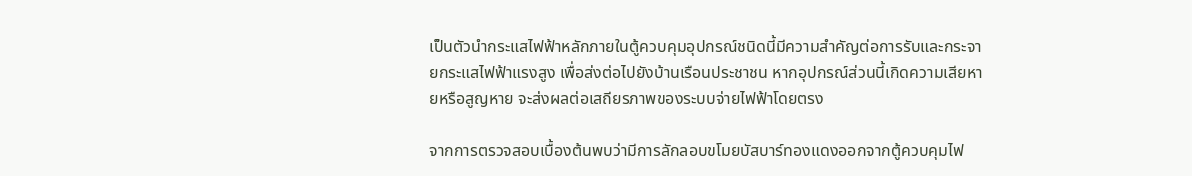เป็นตัวนำกระแสไฟฟ้าหลักภายในตู้ควบคุมอุปกรณ์ชนิดนี้มีความสำคัญต่อการรับและกระจายกระแสไฟฟ้าแรงสูง เพื่อส่งต่อไปยังบ้านเรือนประชาชน หากอุปกรณ์ส่วนนี้เกิดความเสียหายหรือสูญหาย จะส่งผลต่อเสถียรภาพของระบบจ่ายไฟฟ้าโดยตรง

จากการตรวจสอบเบื้องต้นพบว่ามีการลักลอบขโมยบัสบาร์ทองแดงออกจากตู้ควบคุมไฟ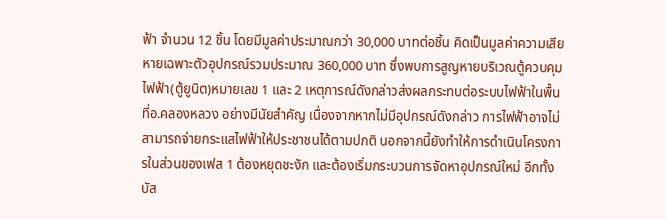ฟ้า จำนวน 12 ชิ้น โดยมีมูลค่าประมาณกว่า 30,000 บาทต่อชิ้น คิดเป็นมูลค่าความเสียหายเฉพาะตัวอุปกรณ์รวมประมาณ 360,000 บาท ซึ่งพบการสูญหายบริเวณตู้ควบคุมไฟฟ้า(ตู้ยูนิต)หมายเลข 1 และ 2 เหตุการณ์ดังกล่าวส่งผลกระทบต่อระบบไฟฟ้าในพื้นที่อ.คลองหลวง อย่างมีนัยสำคัญ เนื่องจากหากไม่มีอุปกรณ์ดังกล่าว การไฟฟ้าอาจไม่สามารถจ่ายกระแสไฟฟ้าให้ประชาชนได้ตามปกติ นอกจากนี้ยังทำให้การดำเนินโครงการในส่วนของเฟส 1 ต้องหยุดชะงัก และต้องเริ่มกระบวนการจัดหาอุปกรณ์ใหม่ อีกทั้งบัส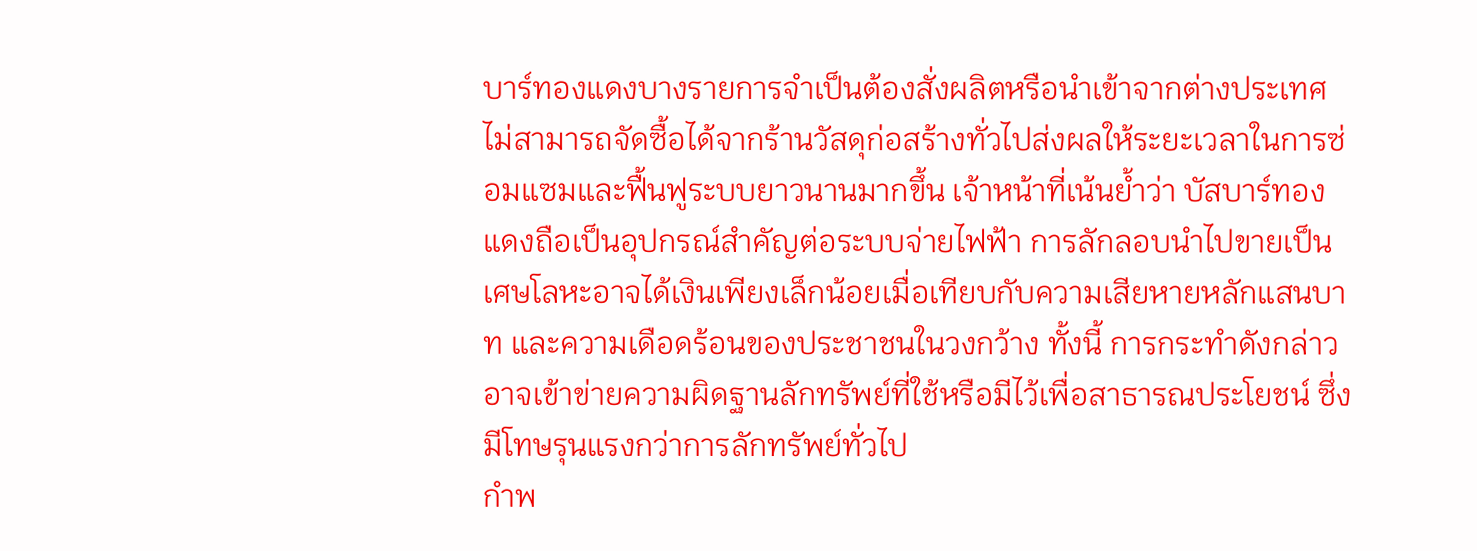บาร์ทองแดงบางรายการจำเป็นต้องสั่งผลิตหรือนำเข้าจากต่างประเทศไม่สามารถจัดซื้อได้จากร้านวัสดุก่อสร้างทั่วไปส่งผลให้ระยะเวลาในการซ่อมแซมและฟื้นฟูระบบยาวนานมากขึ้น เจ้าหน้าที่เน้นย้ำว่า บัสบาร์ทองแดงถือเป็นอุปกรณ์สำคัญต่อระบบจ่ายไฟฟ้า การลักลอบนำไปขายเป็นเศษโลหะอาจได้เงินเพียงเล็กน้อยเมื่อเทียบกับความเสียหายหลักแสนบาท และความเดือดร้อนของประชาชนในวงกว้าง ทั้งนี้ การกระทำดังกล่าวอาจเข้าข่ายความผิดฐานลักทรัพย์ที่ใช้หรือมีไว้เพื่อสาธารณประโยชน์ ซึ่งมีโทษรุนแรงกว่าการลักทรัพย์ทั่วไป
กำพ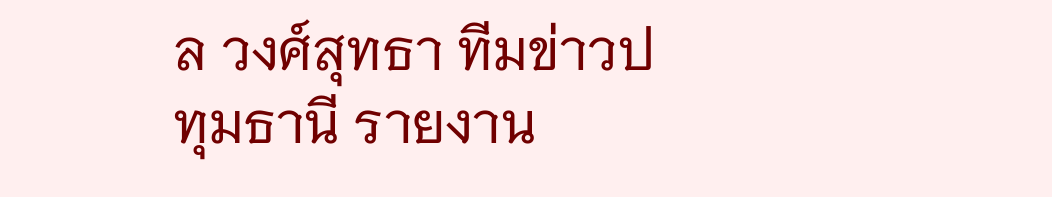ล วงศ์สุทธา ทีมข่าวปทุมธานี รายงาน